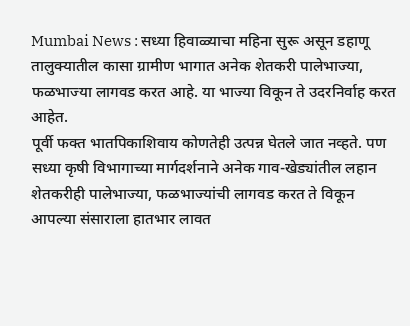Mumbai News : सध्या हिवाळ्याचा महिना सुरू असून डहाणू तालुक्यातील कासा ग्रामीण भागात अनेक शेतकरी पालेभाज्या, फळभाज्या लागवड करत आहे. या भाज्या विकून ते उदरनिर्वाह करत आहेत.
पूर्वी फक्त भातपिकाशिवाय कोणतेही उत्पन्न घेतले जात नव्हते. पण सध्या कृषी विभागाच्या मार्गदर्शनाने अनेक गाव-खेड्यांतील लहान शेतकरीही पालेभाज्या, फळभाज्यांची लागवड करत ते विकून आपल्या संसाराला हातभार लावत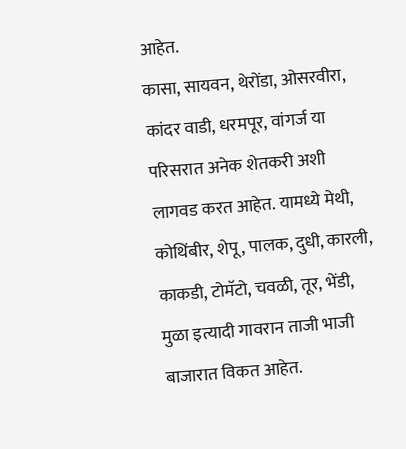आहेत.
कासा, सायवन, थेरोंडा, ओसरवीरा, कांदर वाडी, धरमपूर, वांगर्ज या परिसरात अनेक शेतकरी अशी लागवड करत आहेत. यामध्ये मेथी, कोथिंबीर, शेपू, पालक, दुधी, कारली, काकडी, टोमॅटो, चवळी, तूर, भेंडी, मुळा इत्यादी गावरान ताजी भाजी बाजारात विकत आहेत.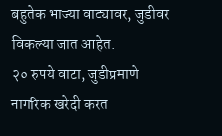बहुतेक भाज्या वाट्यावर, जुडीवर विकल्या जात आहेत.
२० रुपये वाटा, जुडीप्रमाणे नागरिक खरेदी करत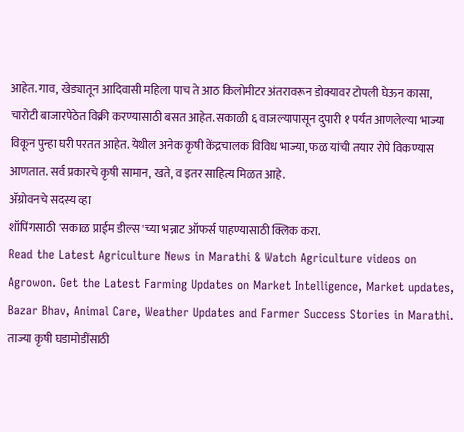आहेत. गाव, खेड्यातून आदिवासी महिला पाच ते आठ किलोमीटर अंतरावरून डोक्यावर टोपली घेऊन कासा, चारोटी बाजारपेठेत विक्री करण्यासाठी बसत आहेत. सकाळी ६ वाजल्यापासून दुपारी १ पर्यंत आणलेल्या भाज्या विकून पुन्हा घरी परतत आहेत. येथील अनेक कृषी केंद्रचालक विविध भाज्या, फळ यांची तयार रोपे विकण्यास आणतात. सर्व प्रकारचे कृषी सामान, खते, व इतर साहित्य मिळत आहे.
ॲग्रोवनचे सदस्य व्हा
शॉपिंगसाठी 'सकाळ प्राईम डील्स'च्या भन्नाट ऑफर्स पाहण्यासाठी क्लिक करा.
Read the Latest Agriculture News in Marathi & Watch Agriculture videos on Agrowon. Get the Latest Farming Updates on Market Intelligence, Market updates, Bazar Bhav, Animal Care, Weather Updates and Farmer Success Stories in Marathi.
ताज्या कृषी घडामोडींसाठी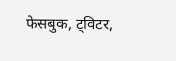फेसबुक, ट्विटर,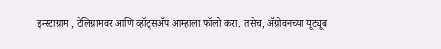इन्स्टाग्राम , टेलिग्रामवर आणि व्हॉट्सॲप आम्हाला फॉलो करा. तसेच, ॲग्रोवनच्या यूट्यूब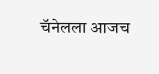चॅनेलला आजच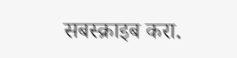सबस्क्राइब करा.